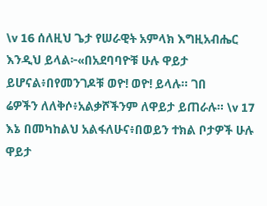\v 16 ሰለዚህ ጌታ የሠራዊት አምላክ እግዚአብሔር እንዲህ ይላል፦«በአደባባዮቹ ሁሉ ዋይታ ይሆናል፥በየመንገዶቹ ወዮ! ወዮ! ይላሉ። ገበ
ሬዎችን ለለቅሶ፥አልቃሾችንም ለዋይታ ይጠራሉ። \v 17 እኔ በመካከልህ አልፋለሁና፥በወይን ተክል ቦታዎች ሁሉ ዋይታ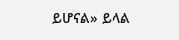ይሆናል» ይላል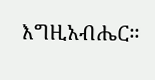እግዚአብሔር።